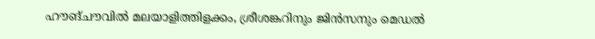ഹൗങ്ചൗവില്‍ മലയാളിത്തിളക്കം, ശ്രീശങ്കറിനും ജിന്‍സനും മെഡല്‍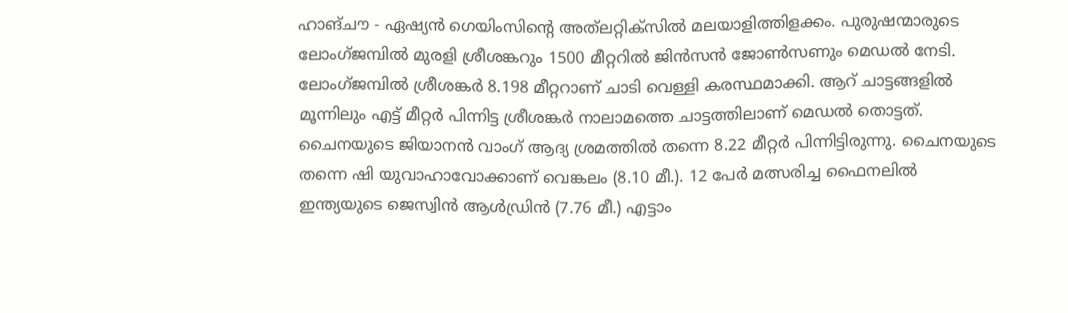ഹാങ്ചൗ - ഏഷ്യന്‍ ഗെയിംസിന്റെ അത്‌ലറ്റിക്‌സില്‍ മലയാളിത്തിളക്കം. പുരുഷന്മാരുടെ ലോംഗ്ജമ്പില്‍ മുരളി ശ്രീശങ്കറും 1500 മീറ്ററില്‍ ജിന്‍സന്‍ ജോണ്‍സണും മെഡല്‍ നേടി. ലോംഗ്ജമ്പില്‍ ശ്രീശങ്കര്‍ 8.198 മീറ്ററാണ് ചാടി വെള്ളി കരസ്ഥമാക്കി. ആറ് ചാട്ടങ്ങളില്‍ മൂന്നിലും എട്ട് മീറ്റര്‍ പിന്നിട്ട ശ്രീശങ്കര്‍ നാലാമത്തെ ചാട്ടത്തിലാണ് മെഡല്‍ തൊട്ടത്. ചൈനയുടെ ജിയാനന്‍ വാംഗ് ആദ്യ ശ്രമത്തില്‍ തന്നെ 8.22 മീറ്റര്‍ പിന്നിട്ടിരുന്നു. ചൈനയുടെ തന്നെ ഷി യുവാഹാവോക്കാണ് വെങ്കലം (8.10 മീ.). 12 പേര്‍ മത്സരിച്ച ഫൈനലില്‍ ഇന്ത്യയുടെ ജെസ്വിന്‍ ആള്‍ഡ്രിന്‍ (7.76 മീ.) എട്ടാം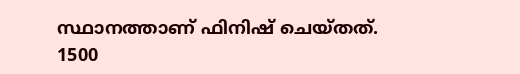സ്ഥാനത്താണ് ഫിനിഷ് ചെയ്തത്.
1500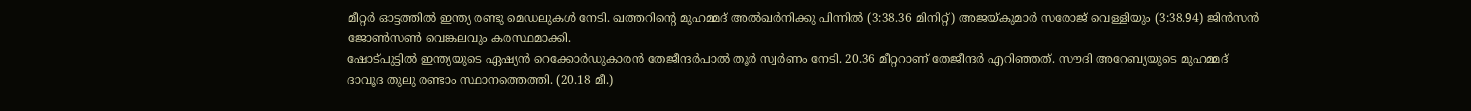മീറ്റര്‍ ഓട്ടത്തില്‍ ഇന്ത്യ രണ്ടു മെഡലുകള്‍ നേടി. ഖത്തറിന്റെ മുഹമ്മദ് അല്‍ഖര്‍നിക്കു പിന്നില്‍ (3:38.36 മിനിറ്റ്) അജയ്കുമാര്‍ സരോജ് വെള്ളിയും (3:38.94) ജിന്‍സന്‍ ജോണ്‍സണ്‍ വെങ്കലവും കരസ്ഥമാക്കി.
ഷോട്പുട്ടില്‍ ഇന്ത്യയുടെ ഏഷ്യന്‍ റെക്കോര്‍ഡുകാരന്‍ തേജീന്ദര്‍പാല്‍ തൂര്‍ സ്വര്‍ണം നേടി. 20.36 മീറ്ററാണ് തേജീന്ദര്‍ എറിഞ്ഞത്. സൗദി അറേബ്യയുടെ മുഹമ്മദ് ദാവൂദ തുലു രണ്ടാം സ്ഥാനത്തെത്തി. (20.18 മീ.)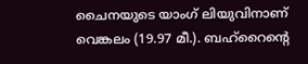ചൈനയുടെ യാംഗ് ലിയുവിനാണ് വെങ്കലം (19.97 മീ.). ബഹ്‌റൈന്റെ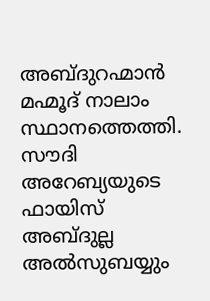അബ്ദുറഹ്മാന്‍ മഹ്മൂദ് നാലാം സ്ഥാനത്തെത്തി.
സൗദി അറേബ്യയുടെ ഫായിസ് അബ്ദുല്ല അല്‍സുബയ്യും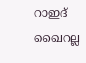റാഇദ് ഖൈറല്ല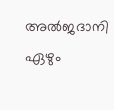അല്‍ജദാനി ഏഴും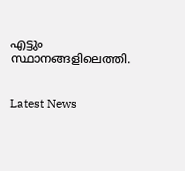എട്ടും സ്ഥാനങ്ങളിലെത്തി.


Latest News